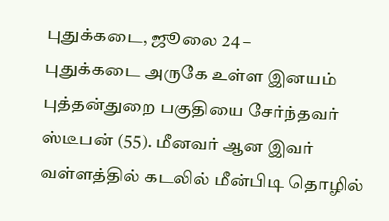புதுக்கடை, ஜூலை 24 –
புதுக்கடை அருகே உள்ள இனயம் புத்தன்துறை பகுதியை சேர்ந்தவர் ஸ்டீபன் (55). மீனவர் ஆன இவர் வள்ளத்தில் கடலில் மீன்பிடி தொழில்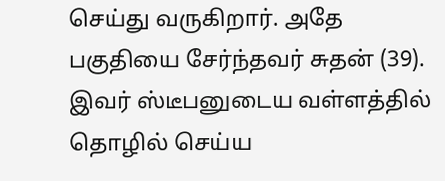செய்து வருகிறார். அதே பகுதியை சேர்ந்தவர் சுதன் (39). இவர் ஸ்டீபனுடைய வள்ளத்தில் தொழில் செய்ய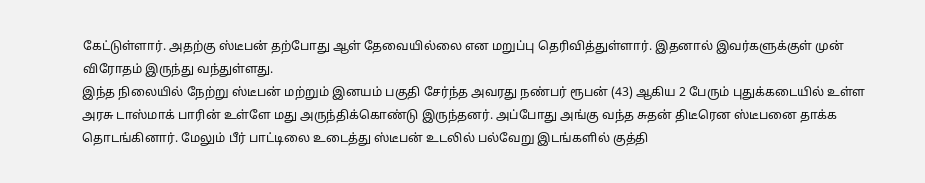கேட்டுள்ளார். அதற்கு ஸ்டீபன் தற்போது ஆள் தேவையில்லை என மறுப்பு தெரிவித்துள்ளார். இதனால் இவர்களுக்குள் முன் விரோதம் இருந்து வந்துள்ளது.
இந்த நிலையில் நேற்று ஸ்டீபன் மற்றும் இனயம் பகுதி சேர்ந்த அவரது நண்பர் ரூபன் (43) ஆகிய 2 பேரும் புதுக்கடையில் உள்ள அரசு டாஸ்மாக் பாரின் உள்ளே மது அருந்திக்கொண்டு இருந்தனர். அப்போது அங்கு வந்த சுதன் திடீரென ஸ்டீபனை தாக்க தொடங்கினார். மேலும் பீர் பாட்டிலை உடைத்து ஸ்டீபன் உடலில் பல்வேறு இடங்களில் குத்தி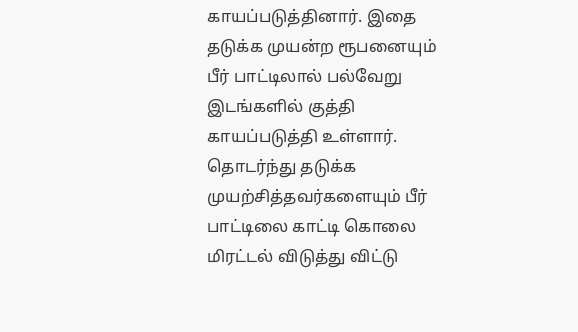காயப்படுத்தினார். இதை தடுக்க முயன்ற ரூபனையும் பீர் பாட்டிலால் பல்வேறு இடங்களில் குத்தி காயப்படுத்தி உள்ளார். தொடர்ந்து தடுக்க முயற்சித்தவர்களையும் பீர் பாட்டிலை காட்டி கொலை மிரட்டல் விடுத்து விட்டு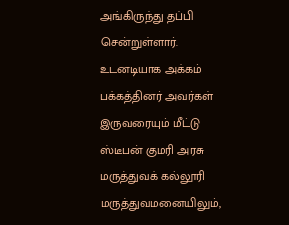அங்கிருந்து தப்பி சென்றுள்ளார்.
உடனடியாக அக்கம் பக்கத்தினர் அவர்கள் இருவரையும் மீட்டு ஸ்டீபன் குமரி அரசு மருத்துவக் கல்லூரி மருத்துவமனையிலும்,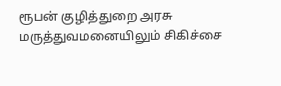ரூபன் குழித்துறை அரசு மருத்துவமனையிலும் சிகிச்சை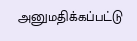அனுமதிக்கப்பட்டு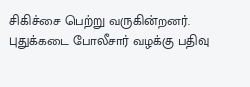சிகிச்சை பெற்று வருகின்றனர். புதுக்கடை போலீசார் வழக்கு பதிவு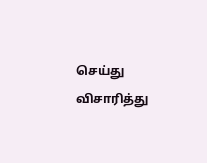செய்து விசாரித்து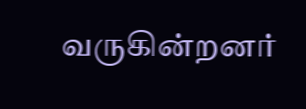வருகின்றனர்